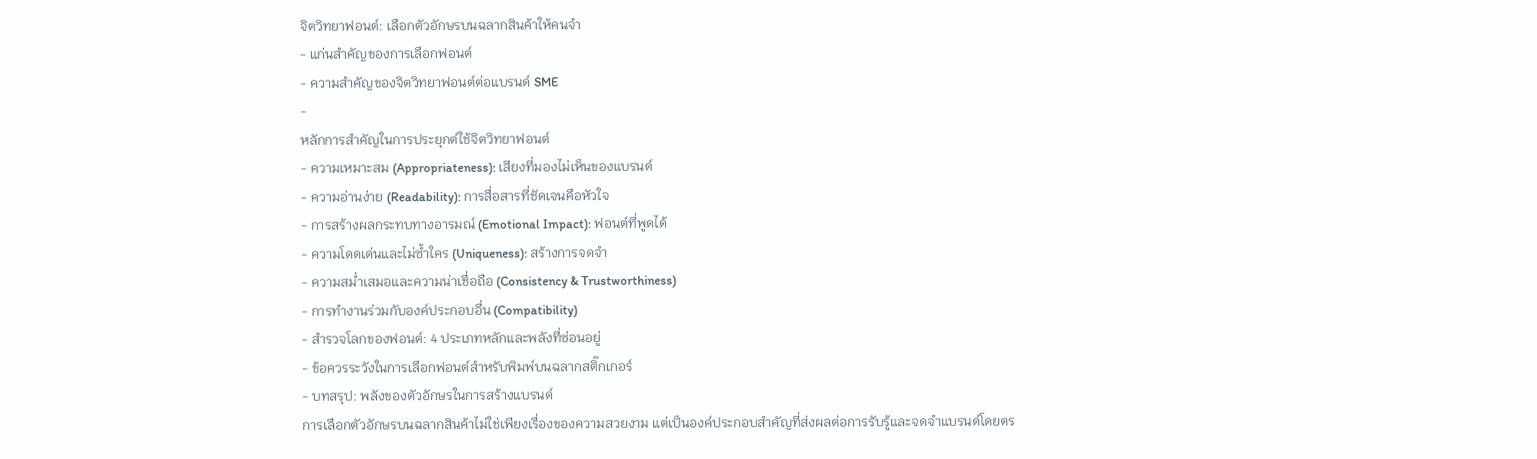จิตวิทยาฟอนต์: เลือกตัวอักษรบนฉลากสินค้าให้คนจำ
- แก่นสำคัญของการเลือกฟอนต์
- ความสำคัญของจิตวิทยาฟอนต์ต่อแบรนด์ SME
-
หลักการสำคัญในการประยุกต์ใช้จิตวิทยาฟอนต์
- ความเหมาะสม (Appropriateness): เสียงที่มองไม่เห็นของแบรนด์
- ความอ่านง่าย (Readability): การสื่อสารที่ชัดเจนคือหัวใจ
- การสร้างผลกระทบทางอารมณ์ (Emotional Impact): ฟอนต์ที่พูดได้
- ความโดดเด่นและไม่ซ้ำใคร (Uniqueness): สร้างการจดจำ
- ความสม่ำเสมอและความน่าเชื่อถือ (Consistency & Trustworthiness)
- การทำงานร่วมกับองค์ประกอบอื่น (Compatibility)
- สำรวจโลกของฟอนต์: 4 ประเภทหลักและพลังที่ซ่อนอยู่
- ข้อควรระวังในการเลือกฟอนต์สำหรับพิมพ์บนฉลากสติ๊กเกอร์
- บทสรุป: พลังของตัวอักษรในการสร้างแบรนด์
การเลือกตัวอักษรบนฉลากสินค้าไม่ใช่เพียงเรื่องของความสวยงาม แต่เป็นองค์ประกอบสำคัญที่ส่งผลต่อการรับรู้และจดจำแบรนด์โดยตร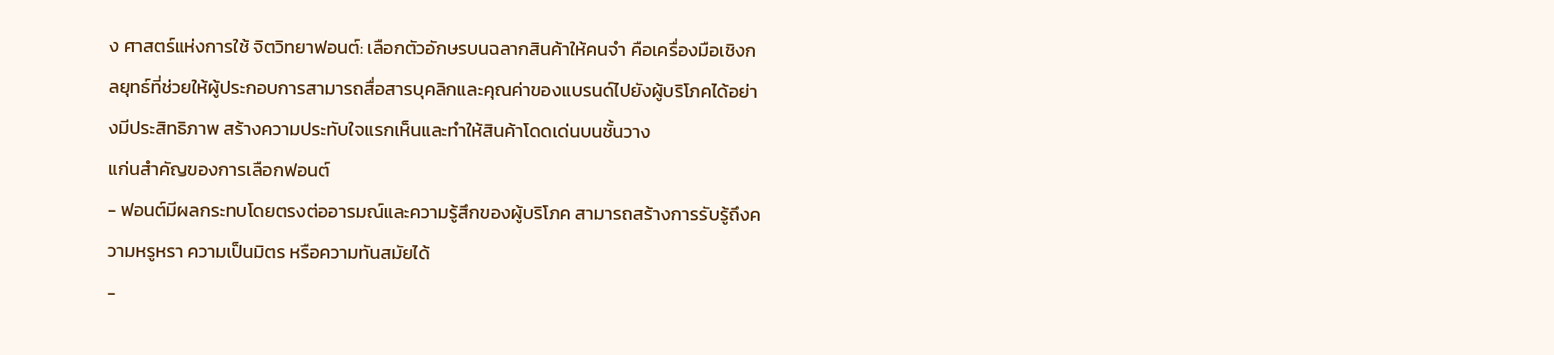ง ศาสตร์แห่งการใช้ จิตวิทยาฟอนต์: เลือกตัวอักษรบนฉลากสินค้าให้คนจำ คือเครื่องมือเชิงกลยุทธ์ที่ช่วยให้ผู้ประกอบการสามารถสื่อสารบุคลิกและคุณค่าของแบรนด์ไปยังผู้บริโภคได้อย่างมีประสิทธิภาพ สร้างความประทับใจแรกเห็นและทำให้สินค้าโดดเด่นบนชั้นวาง
แก่นสำคัญของการเลือกฟอนต์
- ฟอนต์มีผลกระทบโดยตรงต่ออารมณ์และความรู้สึกของผู้บริโภค สามารถสร้างการรับรู้ถึงความหรูหรา ความเป็นมิตร หรือความทันสมัยได้
-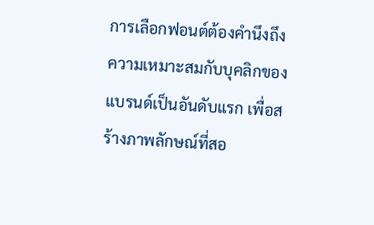การเลือกฟอนต์ต้องคำนึงถึงความเหมาะสมกับบุคลิกของแบรนด์เป็นอันดับแรก เพื่อสร้างภาพลักษณ์ที่สอ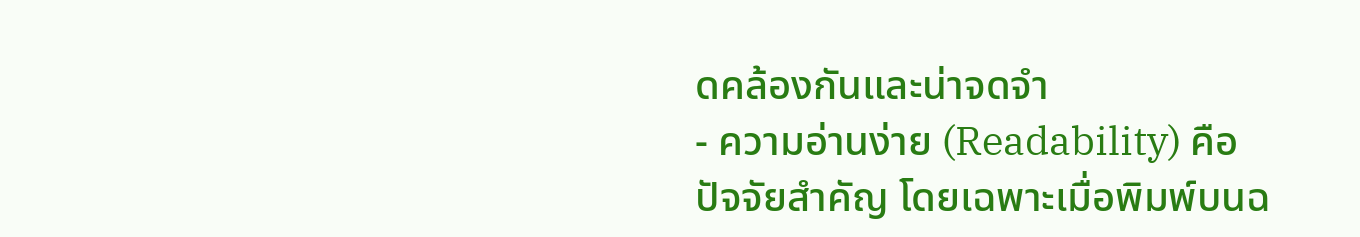ดคล้องกันและน่าจดจำ
- ความอ่านง่าย (Readability) คือปัจจัยสำคัญ โดยเฉพาะเมื่อพิมพ์บนฉ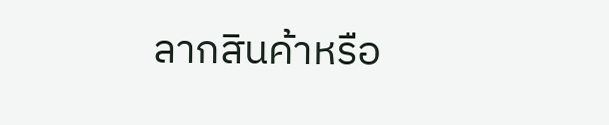ลากสินค้าหรือ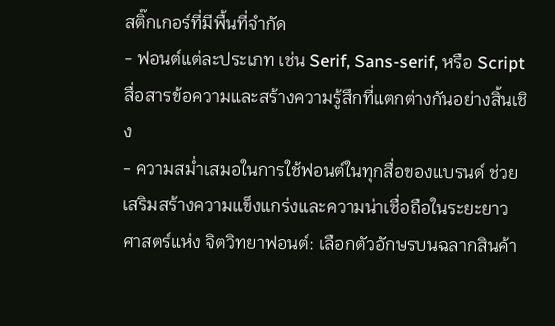สติ๊กเกอร์ที่มีพื้นที่จำกัด
- ฟอนต์แต่ละประเภท เช่น Serif, Sans-serif, หรือ Script สื่อสารข้อความและสร้างความรู้สึกที่แตกต่างกันอย่างสิ้นเชิง
- ความสม่ำเสมอในการใช้ฟอนต์ในทุกสื่อของแบรนด์ ช่วยเสริมสร้างความแข็งแกร่งและความน่าเชื่อถือในระยะยาว
ศาสตร์แห่ง จิตวิทยาฟอนต์: เลือกตัวอักษรบนฉลากสินค้า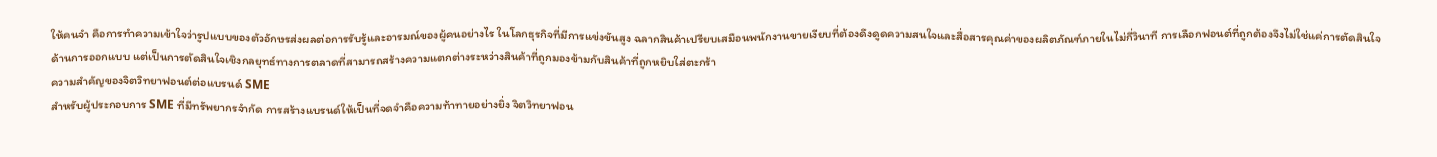ให้คนจำ คือการทำความเข้าใจว่ารูปแบบของตัวอักษรส่งผลต่อการรับรู้และอารมณ์ของผู้คนอย่างไร ในโลกธุรกิจที่มีการแข่งขันสูง ฉลากสินค้าเปรียบเสมือนพนักงานขายเงียบที่ต้องดึงดูดความสนใจและสื่อสารคุณค่าของผลิตภัณฑ์ภายในไม่กี่วินาที การเลือกฟอนต์ที่ถูกต้องจึงไม่ใช่แค่การตัดสินใจด้านการออกแบบ แต่เป็นการตัดสินใจเชิงกลยุทธ์ทางการตลาดที่สามารถสร้างความแตกต่างระหว่างสินค้าที่ถูกมองข้ามกับสินค้าที่ถูกหยิบใส่ตะกร้า
ความสำคัญของจิตวิทยาฟอนต์ต่อแบรนด์ SME
สำหรับผู้ประกอบการ SME ที่มีทรัพยากรจำกัด การสร้างแบรนด์ให้เป็นที่จดจำคือความท้าทายอย่างยิ่ง จิตวิทยาฟอน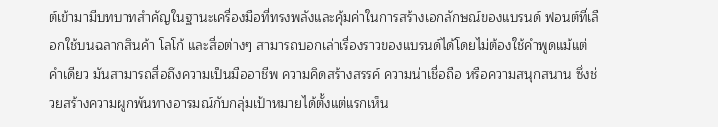ต์เข้ามามีบทบาทสำคัญในฐานะเครื่องมือที่ทรงพลังและคุ้มค่าในการสร้างเอกลักษณ์ของแบรนด์ ฟอนต์ที่เลือกใช้บนฉลากสินค้า โลโก้ และสื่อต่างๆ สามารถบอกเล่าเรื่องราวของแบรนด์ได้โดยไม่ต้องใช้คำพูดแม้แต่คำเดียว มันสามารถสื่อถึงความเป็นมืออาชีพ ความคิดสร้างสรรค์ ความน่าเชื่อถือ หรือความสนุกสนาน ซึ่งช่วยสร้างความผูกพันทางอารมณ์กับกลุ่มเป้าหมายได้ตั้งแต่แรกเห็น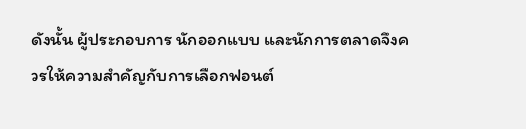ดังนั้น ผู้ประกอบการ นักออกแบบ และนักการตลาดจึงควรให้ความสำคัญกับการเลือกฟอนต์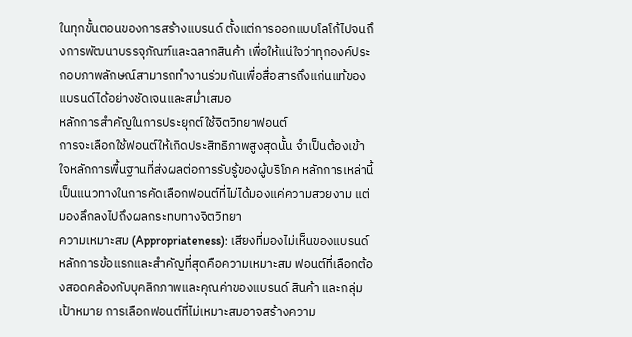ในทุกขั้นตอนของการสร้างแบรนด์ ตั้งแต่การออกแบบโลโก้ไปจนถึงการพัฒนาบรรจุภัณฑ์และฉลากสินค้า เพื่อให้แน่ใจว่าทุกองค์ประกอบภาพลักษณ์สามารถทำงานร่วมกันเพื่อสื่อสารถึงแก่นแท้ของแบรนด์ได้อย่างชัดเจนและสม่ำเสมอ
หลักการสำคัญในการประยุกต์ใช้จิตวิทยาฟอนต์
การจะเลือกใช้ฟอนต์ให้เกิดประสิทธิภาพสูงสุดนั้น จำเป็นต้องเข้าใจหลักการพื้นฐานที่ส่งผลต่อการรับรู้ของผู้บริโภค หลักการเหล่านี้เป็นแนวทางในการคัดเลือกฟอนต์ที่ไม่ได้มองแค่ความสวยงาม แต่มองลึกลงไปถึงผลกระทบทางจิตวิทยา
ความเหมาะสม (Appropriateness): เสียงที่มองไม่เห็นของแบรนด์
หลักการข้อแรกและสำคัญที่สุดคือความเหมาะสม ฟอนต์ที่เลือกต้องสอดคล้องกับบุคลิกภาพและคุณค่าของแบรนด์ สินค้า และกลุ่มเป้าหมาย การเลือกฟอนต์ที่ไม่เหมาะสมอาจสร้างความ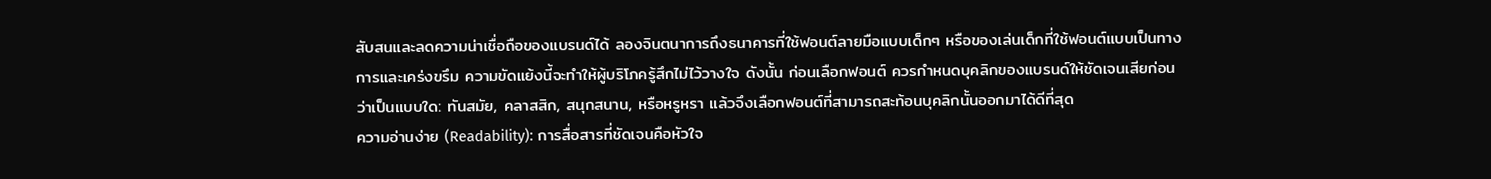สับสนและลดความน่าเชื่อถือของแบรนด์ได้ ลองจินตนาการถึงธนาคารที่ใช้ฟอนต์ลายมือแบบเด็กๆ หรือของเล่นเด็กที่ใช้ฟอนต์แบบเป็นทางการและเคร่งขรึม ความขัดแย้งนี้จะทำให้ผู้บริโภครู้สึกไม่ไว้วางใจ ดังนั้น ก่อนเลือกฟอนต์ ควรกำหนดบุคลิกของแบรนด์ให้ชัดเจนเสียก่อนว่าเป็นแบบใด: ทันสมัย, คลาสสิก, สนุกสนาน, หรือหรูหรา แล้วจึงเลือกฟอนต์ที่สามารถสะท้อนบุคลิกนั้นออกมาได้ดีที่สุด
ความอ่านง่าย (Readability): การสื่อสารที่ชัดเจนคือหัวใจ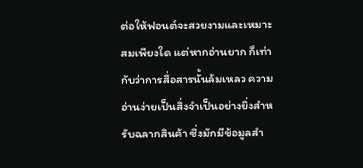ต่อให้ฟอนต์จะสวยงามและเหมาะสมเพียงใด แต่หากอ่านยาก ก็เท่ากับว่าการสื่อสารนั้นล้มเหลว ความอ่านง่ายเป็นสิ่งจำเป็นอย่างยิ่งสำหรับฉลากสินค้า ซึ่งมักมีข้อมูลสำ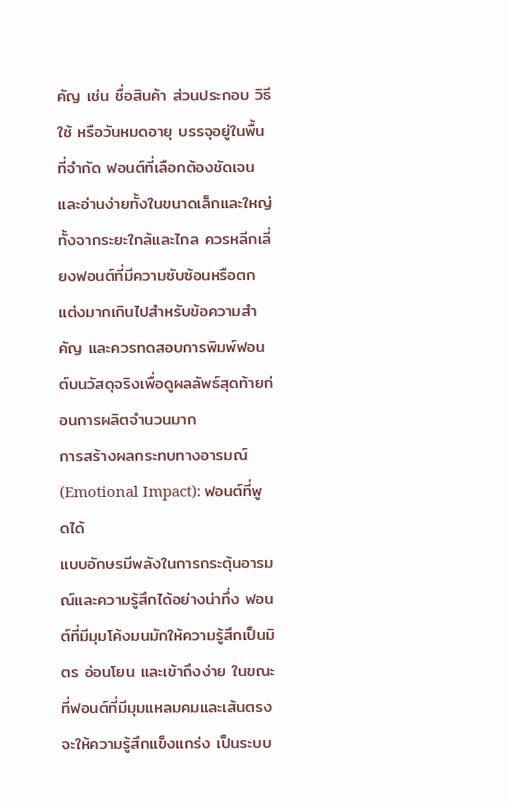คัญ เช่น ชื่อสินค้า ส่วนประกอบ วิธีใช้ หรือวันหมดอายุ บรรจุอยู่ในพื้นที่จำกัด ฟอนต์ที่เลือกต้องชัดเจนและอ่านง่ายทั้งในขนาดเล็กและใหญ่ ทั้งจากระยะใกล้และไกล ควรหลีกเลี่ยงฟอนต์ที่มีความซับซ้อนหรือตกแต่งมากเกินไปสำหรับข้อความสำคัญ และควรทดสอบการพิมพ์ฟอนต์บนวัสดุจริงเพื่อดูผลลัพธ์สุดท้ายก่อนการผลิตจำนวนมาก
การสร้างผลกระทบทางอารมณ์ (Emotional Impact): ฟอนต์ที่พูดได้
แบบอักษรมีพลังในการกระตุ้นอารมณ์และความรู้สึกได้อย่างน่าทึ่ง ฟอนต์ที่มีมุมโค้งมนมักให้ความรู้สึกเป็นมิตร อ่อนโยน และเข้าถึงง่าย ในขณะที่ฟอนต์ที่มีมุมแหลมคมและเส้นตรงจะให้ความรู้สึกแข็งแกร่ง เป็นระบบ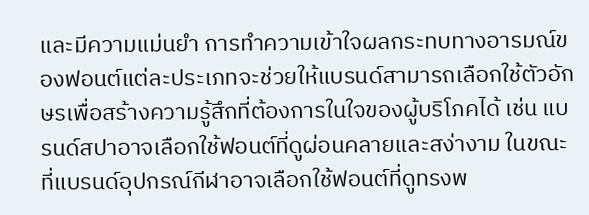และมีความแม่นยำ การทำความเข้าใจผลกระทบทางอารมณ์ของฟอนต์แต่ละประเภทจะช่วยให้แบรนด์สามารถเลือกใช้ตัวอักษรเพื่อสร้างความรู้สึกที่ต้องการในใจของผู้บริโภคได้ เช่น แบรนด์สปาอาจเลือกใช้ฟอนต์ที่ดูผ่อนคลายและสง่างาม ในขณะที่แบรนด์อุปกรณ์กีฬาอาจเลือกใช้ฟอนต์ที่ดูทรงพ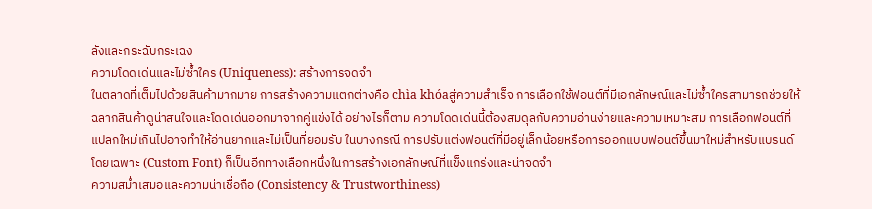ลังและกระฉับกระเฉง
ความโดดเด่นและไม่ซ้ำใคร (Uniqueness): สร้างการจดจำ
ในตลาดที่เต็มไปด้วยสินค้ามากมาย การสร้างความแตกต่างคือ chìa khóaสู่ความสำเร็จ การเลือกใช้ฟอนต์ที่มีเอกลักษณ์และไม่ซ้ำใครสามารถช่วยให้ฉลากสินค้าดูน่าสนใจและโดดเด่นออกมาจากคู่แข่งได้ อย่างไรก็ตาม ความโดดเด่นนี้ต้องสมดุลกับความอ่านง่ายและความเหมาะสม การเลือกฟอนต์ที่แปลกใหม่เกินไปอาจทำให้อ่านยากและไม่เป็นที่ยอมรับ ในบางกรณี การปรับแต่งฟอนต์ที่มีอยู่เล็กน้อยหรือการออกแบบฟอนต์ขึ้นมาใหม่สำหรับแบรนด์โดยเฉพาะ (Custom Font) ก็เป็นอีกทางเลือกหนึ่งในการสร้างเอกลักษณ์ที่แข็งแกร่งและน่าจดจำ
ความสม่ำเสมอและความน่าเชื่อถือ (Consistency & Trustworthiness)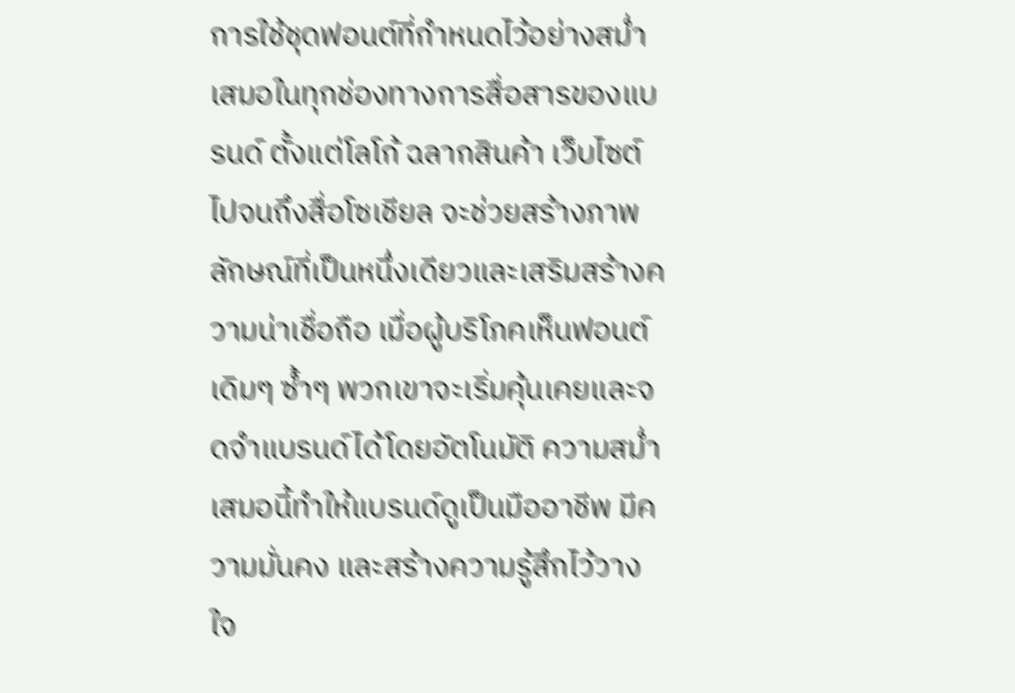การใช้ชุดฟอนต์ที่กำหนดไว้อย่างสม่ำเสมอในทุกช่องทางการสื่อสารของแบรนด์ ตั้งแต่โลโก้ ฉลากสินค้า เว็บไซต์ ไปจนถึงสื่อโซเชียล จะช่วยสร้างภาพลักษณ์ที่เป็นหนึ่งเดียวและเสริมสร้างความน่าเชื่อถือ เมื่อผู้บริโภคเห็นฟอนต์เดิมๆ ซ้ำๆ พวกเขาจะเริ่มคุ้นเคยและจดจำแบรนด์ได้โดยอัตโนมัติ ความสม่ำเสมอนี้ทำให้แบรนด์ดูเป็นมืออาชีพ มีความมั่นคง และสร้างความรู้สึกไว้วางใจ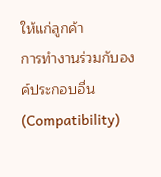ให้แก่ลูกค้า
การทำงานร่วมกับองค์ประกอบอื่น (Compatibility)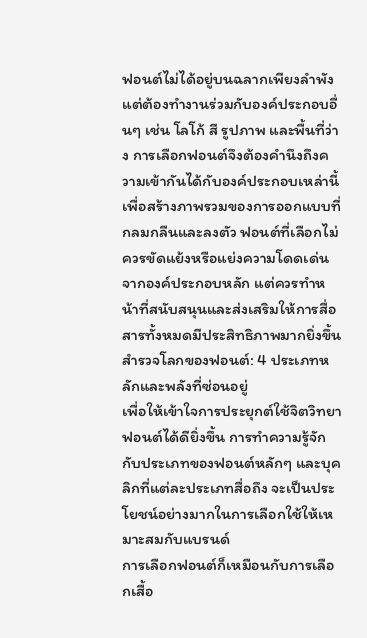ฟอนต์ไม่ได้อยู่บนฉลากเพียงลำพัง แต่ต้องทำงานร่วมกับองค์ประกอบอื่นๆ เช่น โลโก้ สี รูปภาพ และพื้นที่ว่าง การเลือกฟอนต์จึงต้องคำนึงถึงความเข้ากันได้กับองค์ประกอบเหล่านี้ เพื่อสร้างภาพรวมของการออกแบบที่กลมกลืนและลงตัว ฟอนต์ที่เลือกไม่ควรขัดแย้งหรือแย่งความโดดเด่นจากองค์ประกอบหลัก แต่ควรทำหน้าที่สนับสนุนและส่งเสริมให้การสื่อสารทั้งหมดมีประสิทธิภาพมากยิ่งขึ้น
สำรวจโลกของฟอนต์: 4 ประเภทหลักและพลังที่ซ่อนอยู่
เพื่อให้เข้าใจการประยุกต์ใช้จิตวิทยาฟอนต์ได้ดียิ่งขึ้น การทำความรู้จักกับประเภทของฟอนต์หลักๆ และบุคลิกที่แต่ละประเภทสื่อถึง จะเป็นประโยชน์อย่างมากในการเลือกใช้ให้เหมาะสมกับแบรนด์
การเลือกฟอนต์ก็เหมือนกับการเลือกเสื้อ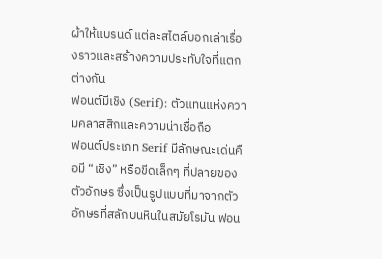ผ้าให้แบรนด์ แต่ละสไตล์บอกเล่าเรื่องราวและสร้างความประทับใจที่แตกต่างกัน
ฟอนต์มีเชิง (Serif): ตัวแทนแห่งความคลาสสิกและความน่าเชื่อถือ
ฟอนต์ประเภท Serif มีลักษณะเด่นคือมี “เชิง” หรือขีดเล็กๆ ที่ปลายของตัวอักษร ซึ่งเป็นรูปแบบที่มาจากตัวอักษรที่สลักบนหินในสมัยโรมัน ฟอน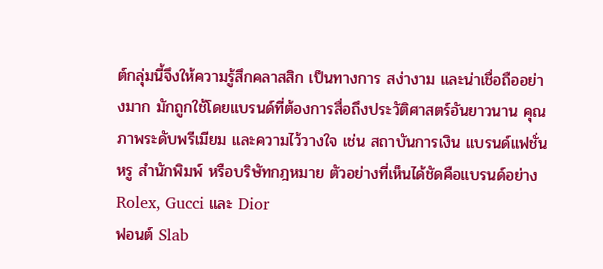ต์กลุ่มนี้จึงให้ความรู้สึกคลาสสิก เป็นทางการ สง่างาม และน่าเชื่อถืออย่างมาก มักถูกใช้โดยแบรนด์ที่ต้องการสื่อถึงประวัติศาสตร์อันยาวนาน คุณภาพระดับพรีเมียม และความไว้วางใจ เช่น สถาบันการเงิน แบรนด์แฟชั่นหรู สำนักพิมพ์ หรือบริษัทกฎหมาย ตัวอย่างที่เห็นได้ชัดคือแบรนด์อย่าง Rolex, Gucci และ Dior
ฟอนต์ Slab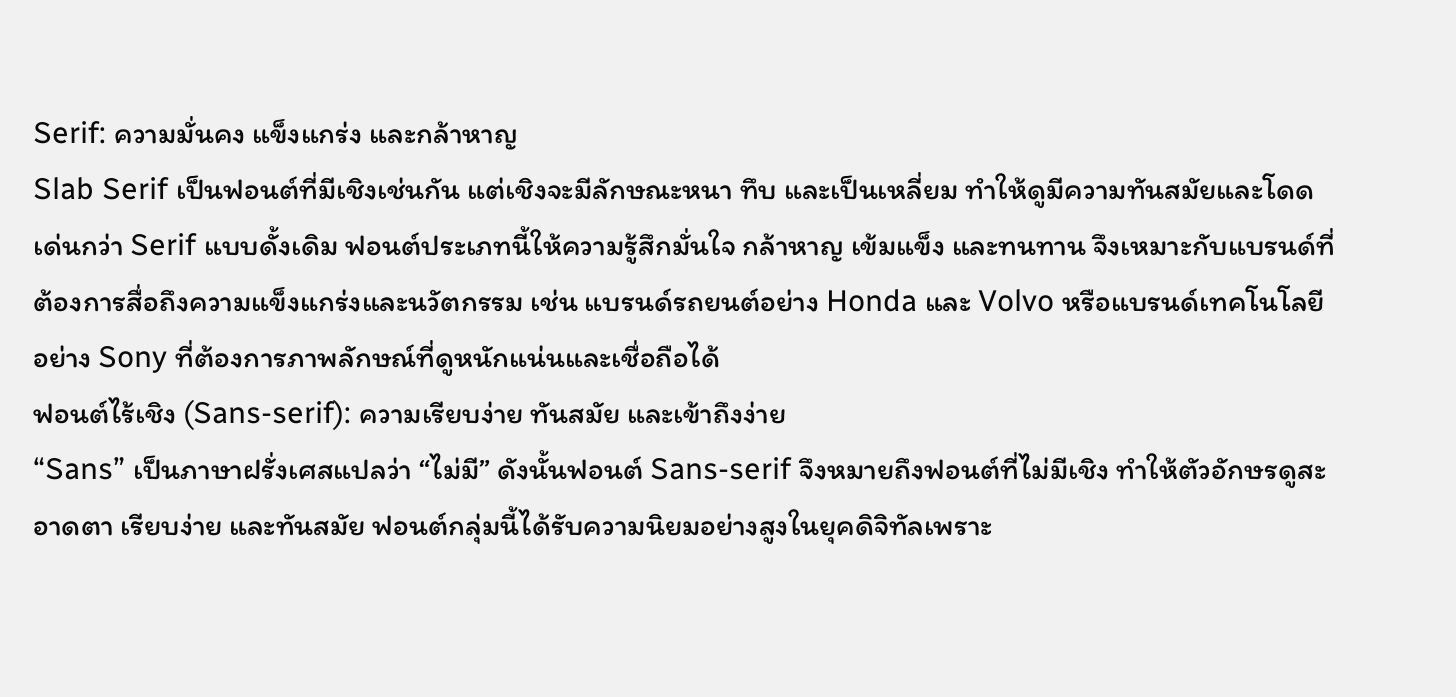Serif: ความมั่นคง แข็งแกร่ง และกล้าหาญ
Slab Serif เป็นฟอนต์ที่มีเชิงเช่นกัน แต่เชิงจะมีลักษณะหนา ทึบ และเป็นเหลี่ยม ทำให้ดูมีความทันสมัยและโดดเด่นกว่า Serif แบบดั้งเดิม ฟอนต์ประเภทนี้ให้ความรู้สึกมั่นใจ กล้าหาญ เข้มแข็ง และทนทาน จึงเหมาะกับแบรนด์ที่ต้องการสื่อถึงความแข็งแกร่งและนวัตกรรม เช่น แบรนด์รถยนต์อย่าง Honda และ Volvo หรือแบรนด์เทคโนโลยีอย่าง Sony ที่ต้องการภาพลักษณ์ที่ดูหนักแน่นและเชื่อถือได้
ฟอนต์ไร้เชิง (Sans-serif): ความเรียบง่าย ทันสมัย และเข้าถึงง่าย
“Sans” เป็นภาษาฝรั่งเศสแปลว่า “ไม่มี” ดังนั้นฟอนต์ Sans-serif จึงหมายถึงฟอนต์ที่ไม่มีเชิง ทำให้ตัวอักษรดูสะอาดตา เรียบง่าย และทันสมัย ฟอนต์กลุ่มนี้ได้รับความนิยมอย่างสูงในยุคดิจิทัลเพราะ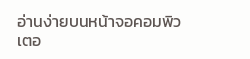อ่านง่ายบนหน้าจอคอมพิวเตอ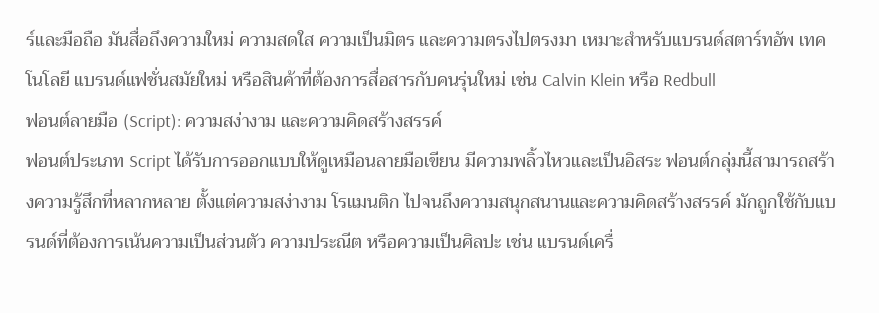ร์และมือถือ มันสื่อถึงความใหม่ ความสดใส ความเป็นมิตร และความตรงไปตรงมา เหมาะสำหรับแบรนด์สตาร์ทอัพ เทคโนโลยี แบรนด์แฟชั่นสมัยใหม่ หรือสินค้าที่ต้องการสื่อสารกับคนรุ่นใหม่ เช่น Calvin Klein หรือ Redbull
ฟอนต์ลายมือ (Script): ความสง่างาม และความคิดสร้างสรรค์
ฟอนต์ประเภท Script ได้รับการออกแบบให้ดูเหมือนลายมือเขียน มีความพลิ้วไหวและเป็นอิสระ ฟอนต์กลุ่มนี้สามารถสร้างความรู้สึกที่หลากหลาย ตั้งแต่ความสง่างาม โรแมนติก ไปจนถึงความสนุกสนานและความคิดสร้างสรรค์ มักถูกใช้กับแบรนด์ที่ต้องการเน้นความเป็นส่วนตัว ความประณีต หรือความเป็นศิลปะ เช่น แบรนด์เครื่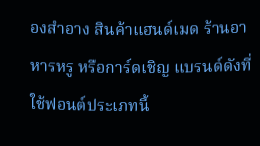องสำอาง สินค้าแฮนด์เมด ร้านอาหารหรู หรือการ์ดเชิญ แบรนด์ดังที่ใช้ฟอนต์ประเภทนี้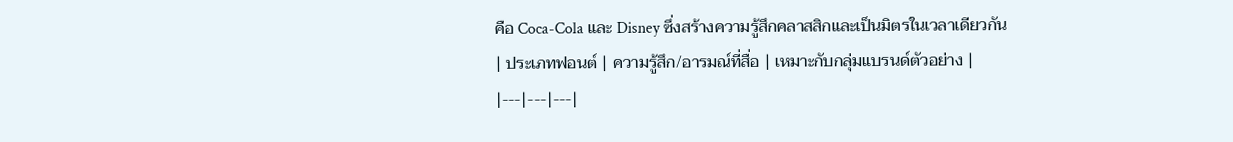คือ Coca-Cola และ Disney ซึ่งสร้างความรู้สึกคลาสสิกและเป็นมิตรในเวลาเดียวกัน
| ประเภทฟอนต์ | ความรู้สึก/อารมณ์ที่สื่อ | เหมาะกับกลุ่มแบรนด์ตัวอย่าง |
|---|---|---|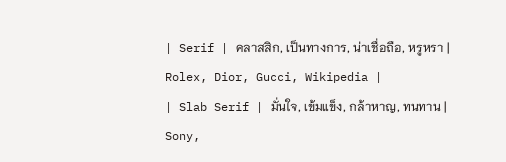| Serif | คลาสสิก, เป็นทางการ, น่าเชื่อถือ, หรูหรา | Rolex, Dior, Gucci, Wikipedia |
| Slab Serif | มั่นใจ, เข้มแข็ง, กล้าหาญ, ทนทาน | Sony,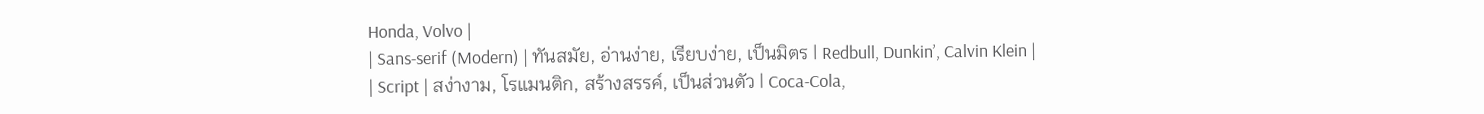Honda, Volvo |
| Sans-serif (Modern) | ทันสมัย, อ่านง่าย, เรียบง่าย, เป็นมิตร | Redbull, Dunkin’, Calvin Klein |
| Script | สง่างาม, โรแมนติก, สร้างสรรค์, เป็นส่วนตัว | Coca-Cola,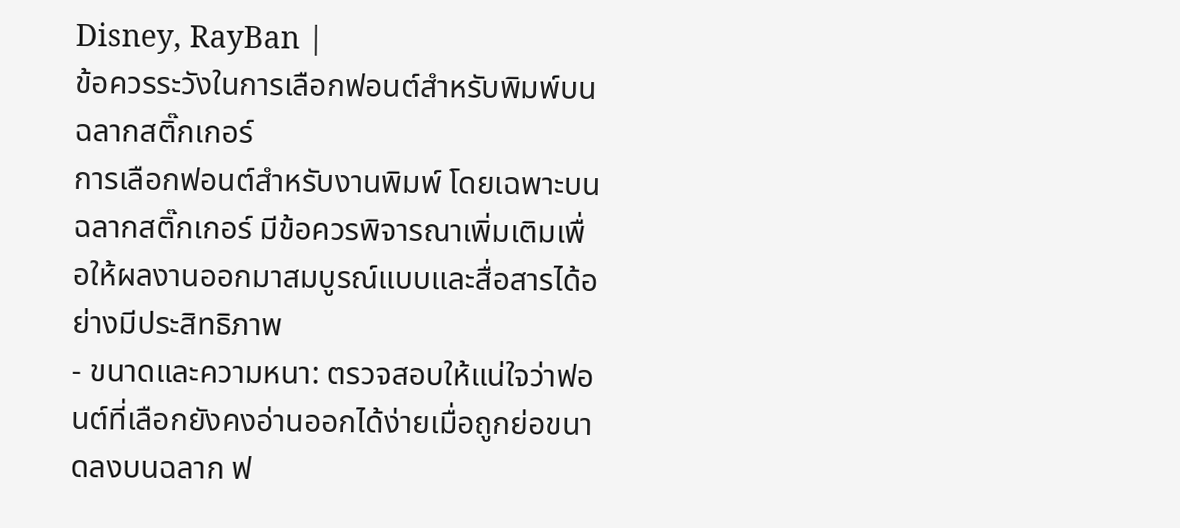Disney, RayBan |
ข้อควรระวังในการเลือกฟอนต์สำหรับพิมพ์บนฉลากสติ๊กเกอร์
การเลือกฟอนต์สำหรับงานพิมพ์ โดยเฉพาะบนฉลากสติ๊กเกอร์ มีข้อควรพิจารณาเพิ่มเติมเพื่อให้ผลงานออกมาสมบูรณ์แบบและสื่อสารได้อย่างมีประสิทธิภาพ
- ขนาดและความหนา: ตรวจสอบให้แน่ใจว่าฟอนต์ที่เลือกยังคงอ่านออกได้ง่ายเมื่อถูกย่อขนาดลงบนฉลาก ฟ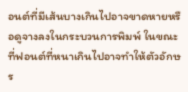อนต์ที่มีเส้นบางเกินไปอาจขาดหายหรือดูจางลงในกระบวนการพิมพ์ ในขณะที่ฟอนต์ที่หนาเกินไปอาจทำให้ตัวอักษร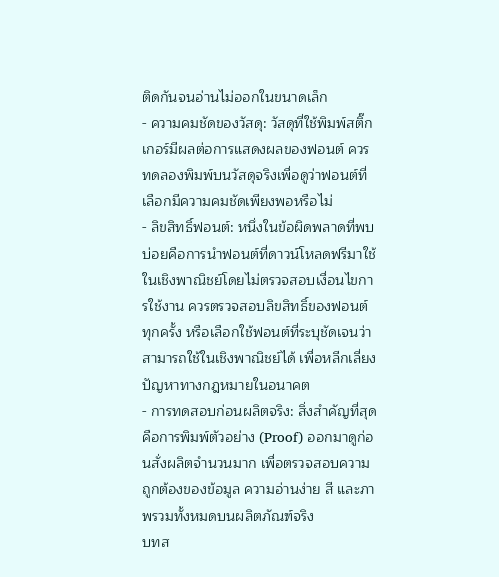ติดกันจนอ่านไม่ออกในขนาดเล็ก
- ความคมชัดของวัสดุ: วัสดุที่ใช้พิมพ์สติ๊กเกอร์มีผลต่อการแสดงผลของฟอนต์ ควรทดลองพิมพ์บนวัสดุจริงเพื่อดูว่าฟอนต์ที่เลือกมีความคมชัดเพียงพอหรือไม่
- ลิขสิทธิ์ฟอนต์: หนึ่งในข้อผิดพลาดที่พบบ่อยคือการนำฟอนต์ที่ดาวน์โหลดฟรีมาใช้ในเชิงพาณิชย์โดยไม่ตรวจสอบเงื่อนไขการใช้งาน ควรตรวจสอบลิขสิทธิ์ของฟอนต์ทุกครั้ง หรือเลือกใช้ฟอนต์ที่ระบุชัดเจนว่าสามารถใช้ในเชิงพาณิชย์ได้ เพื่อหลีกเลี่ยงปัญหาทางกฎหมายในอนาคต
- การทดสอบก่อนผลิตจริง: สิ่งสำคัญที่สุดคือการพิมพ์ตัวอย่าง (Proof) ออกมาดูก่อนสั่งผลิตจำนวนมาก เพื่อตรวจสอบความถูกต้องของข้อมูล ความอ่านง่าย สี และภาพรวมทั้งหมดบนผลิตภัณฑ์จริง
บทส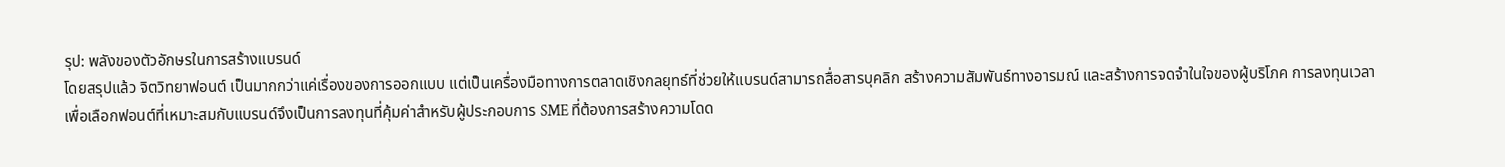รุป: พลังของตัวอักษรในการสร้างแบรนด์
โดยสรุปแล้ว จิตวิทยาฟอนต์ เป็นมากกว่าแค่เรื่องของการออกแบบ แต่เป็นเครื่องมือทางการตลาดเชิงกลยุทธ์ที่ช่วยให้แบรนด์สามารถสื่อสารบุคลิก สร้างความสัมพันธ์ทางอารมณ์ และสร้างการจดจำในใจของผู้บริโภค การลงทุนเวลาเพื่อเลือกฟอนต์ที่เหมาะสมกับแบรนด์จึงเป็นการลงทุนที่คุ้มค่าสำหรับผู้ประกอบการ SME ที่ต้องการสร้างความโดด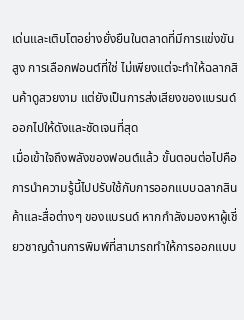เด่นและเติบโตอย่างยั่งยืนในตลาดที่มีการแข่งขันสูง การเลือกฟอนต์ที่ใช่ ไม่เพียงแต่จะทำให้ฉลากสินค้าดูสวยงาม แต่ยังเป็นการส่งเสียงของแบรนด์ออกไปให้ดังและชัดเจนที่สุด
เมื่อเข้าใจถึงพลังของฟอนต์แล้ว ขั้นตอนต่อไปคือการนำความรู้นี้ไปปรับใช้กับการออกแบบฉลากสินค้าและสื่อต่างๆ ของแบรนด์ หากกำลังมองหาผู้เชี่ยวชาญด้านการพิมพ์ที่สามารถทำให้การออกแบบ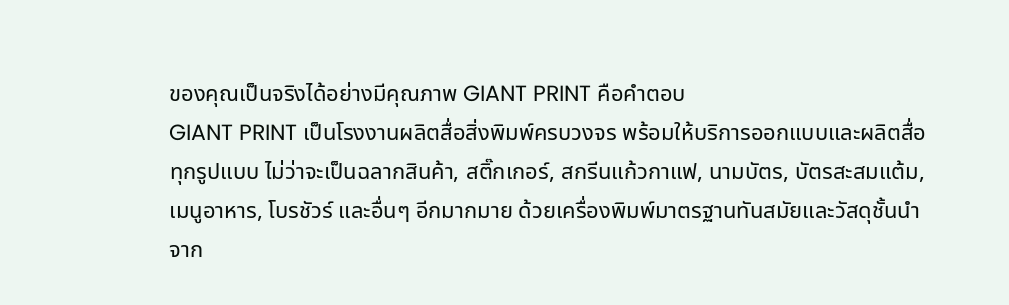ของคุณเป็นจริงได้อย่างมีคุณภาพ GIANT PRINT คือคำตอบ
GIANT PRINT เป็นโรงงานผลิตสื่อสิ่งพิมพ์ครบวงจร พร้อมให้บริการออกแบบและผลิตสื่อทุกรูปแบบ ไม่ว่าจะเป็นฉลากสินค้า, สติ๊กเกอร์, สกรีนแก้วกาแฟ, นามบัตร, บัตรสะสมแต้ม, เมนูอาหาร, โบรชัวร์ และอื่นๆ อีกมากมาย ด้วยเครื่องพิมพ์มาตรฐานทันสมัยและวัสดุชั้นนำจาก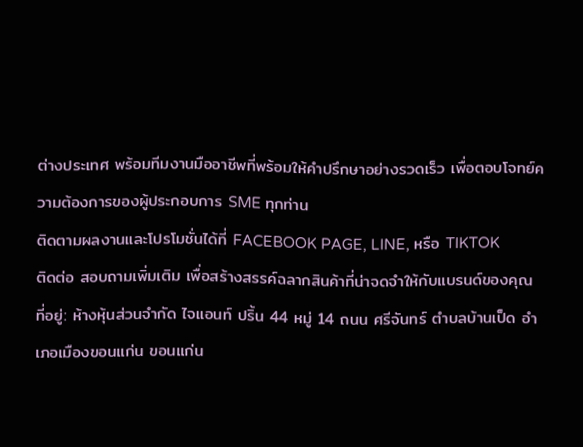ต่างประเทศ พร้อมทีมงานมืออาชีพที่พร้อมให้คำปรึกษาอย่างรวดเร็ว เพื่อตอบโจทย์ความต้องการของผู้ประกอบการ SME ทุกท่าน
ติดตามผลงานและโปรโมชั่นได้ที่ FACEBOOK PAGE, LINE, หรือ TIKTOK
ติดต่อ สอบถามเพิ่มเติม เพื่อสร้างสรรค์ฉลากสินค้าที่น่าจดจำให้กับแบรนด์ของคุณ
ที่อยู่: ห้างหุ้นส่วนจำกัด ไจแอนท์ ปริ้น 44 หมู่ 14 ถนน ศรีจันทร์ ตำบลบ้านเป็ด อำเภอเมืองขอนแก่น ขอนแก่น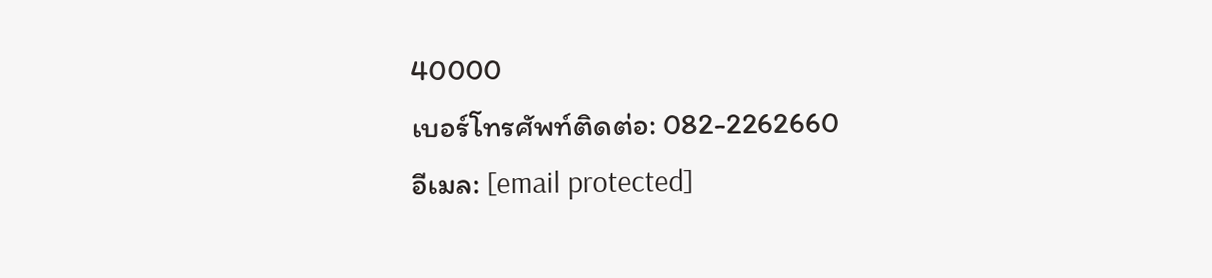40000
เบอร์โทรศัพท์ติดต่อ: 082-2262660
อีเมล: [email protected]